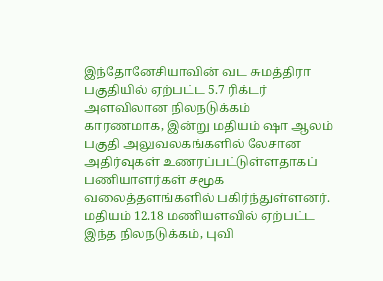இந்தோனேசியாவின் வட சுமத்திரா பகுதியில் ஏற்பட்ட 5.7 ரிக்டர் அளவிலான நிலநடுக்கம் காரணமாக, இன்று மதியம் ஷா ஆலம் பகுதி அலுவலகங்களில் லேசான அதிர்வுகள் உணரப்பட்டுள்ளதாகப் பணியாளர்கள் சமூக வலைத்தளங்களில் பகிர்ந்துள்ளனர்.
மதியம் 12.18 மணியளவில் ஏற்பட்ட இந்த நிலநடுக்கம், புவி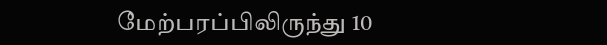மேற்பரப்பிலிருந்து 10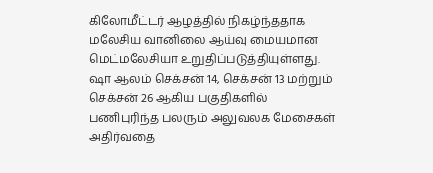கிலோமீட்டர் ஆழத்தில் நிகழ்ந்ததாக மலேசிய வானிலை ஆய்வு மையமான மெட்மலேசியா உறுதிப்படுத்தியுள்ளது.
ஷா ஆலம் செக்சன் 14, செக்சன் 13 மற்றும் செக்சன் 26 ஆகிய பகுதிகளில் பணிபுரிந்த பலரும் அலுவலக மேசைகள் அதிர்வதை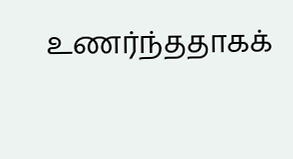உணர்ந்ததாகக்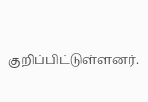குறிப்பிட்டுள்ளனர்.